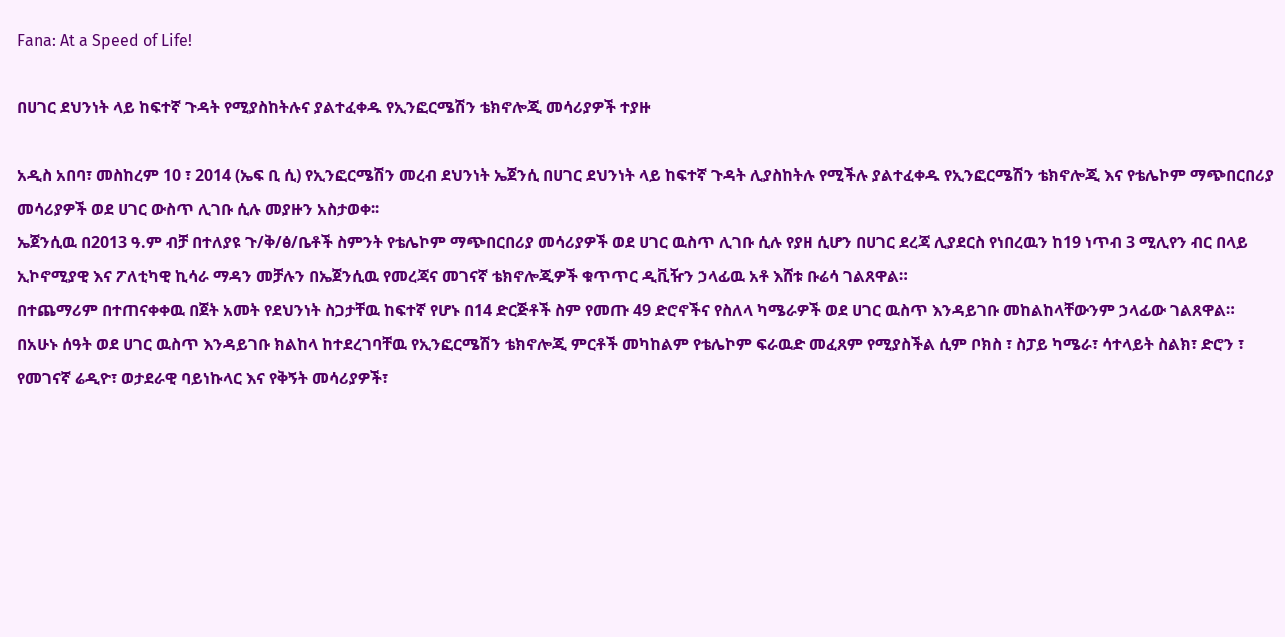Fana: At a Speed of Life!

በሀገር ደህንነት ላይ ከፍተኛ ጉዳት የሚያስከትሉና ያልተፈቀዱ የኢንፎርሜሽን ቴክኖሎጂ መሳሪያዎች ተያዙ

አዲስ አበባ፣ መስከረም 10 ፣ 2014 (ኤፍ ቢ ሲ) የኢንፎርሜሽን መረብ ደህንነት ኤጀንሲ በሀገር ደህንነት ላይ ከፍተኛ ጉዳት ሊያስከትሉ የሚችሉ ያልተፈቀዱ የኢንፎርሜሽን ቴክኖሎጂ እና የቴሌኮም ማጭበርበሪያ መሳሪያዎች ወደ ሀገር ውስጥ ሊገቡ ሲሉ መያዙን አስታወቀ፡፡
ኤጀንሲዉ በ2013 ዓ.ም ብቻ በተለያዩ ጉ/ቅ/ፅ/ቤቶች ስምንት የቴሌኮም ማጭበርበሪያ መሳሪያዎች ወደ ሀገር ዉስጥ ሊገቡ ሲሉ የያዘ ሲሆን በሀገር ደረጃ ሊያደርስ የነበረዉን ከ19 ነጥብ 3 ሚሊየን ብር በላይ ኢኮኖሚያዊ እና ፖለቲካዊ ኪሳራ ማዳን መቻሉን በኤጀንሲዉ የመረጃና መገናኛ ቴክኖሎጂዎች ቁጥጥር ዲቪዥን ኃላፊዉ አቶ እሸቱ ቡሬሳ ገልጸዋል።
በተጨማሪም በተጠናቀቀዉ በጀት አመት የደህንነት ስጋታቸዉ ከፍተኛ የሆኑ በ14 ድርጅቶች ስም የመጡ 49 ድሮኖችና የስለላ ካሜራዎች ወደ ሀገር ዉስጥ እንዳይገቡ መከልከላቸውንም ኃላፊው ገልጸዋል።
በአሁኑ ሰዓት ወደ ሀገር ዉስጥ እንዳይገቡ ክልከላ ከተደረገባቸዉ የኢንፎርሜሽን ቴክኖሎጂ ምርቶች መካከልም የቴሌኮም ፍራዉድ መፈጸም የሚያስችል ሲም ቦክስ ፣ ስፓይ ካሜራ፣ ሳተላይት ስልክ፣ ድሮን ፣ የመገናኛ ሬዲዮ፣ ወታደራዊ ባይነኩላር እና የቅኝት መሳሪያዎች፣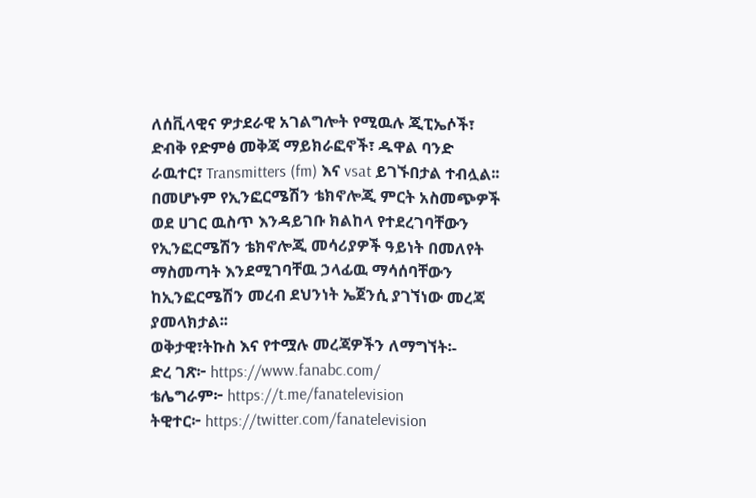ለሰቪላዊና ዎታደራዊ አገልግሎት የሚዉሉ ጂፒኤሶች፣ ድብቅ የድምፅ መቅጃ ማይክራፎኖች፣ ዱዋል ባንድ ራዉተር፣ Transmitters (fm) እና vsat ይገኙበታል ተብሏል፡፡
በመሆኑም የኢንፎርሜሽን ቴክኖሎጂ ምርት አስመጭዎች ወደ ሀገር ዉስጥ እንዳይገቡ ክልከላ የተደረገባቸውን የኢንፎርሜሽን ቴክኖሎጂ መሳሪያዎች ዓይነት በመለየት ማስመጣት እንደሚገባቸዉ ኃላፊዉ ማሳሰባቸውን ከኢንፎርሜሽን መረብ ደህንነት ኤጀንሲ ያገኘነው መረጃ ያመላክታል፡፡
ወቅታዊ፣ትኩስ እና የተሟሉ መረጃዎችን ለማግኘት፡-
ድረ ገጽ፦ https://www.fanabc.com/
ቴሌግራም፦ https://t.me/fanatelevision
ትዊተር፦ https://twitter.com/fanatelevision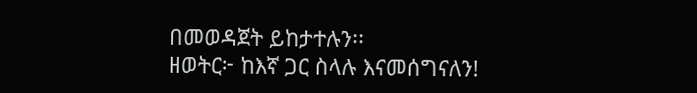በመወዳጀት ይከታተሉን፡፡
ዘወትር፦ ከእኛ ጋር ስላሉ እናመሰግናለን!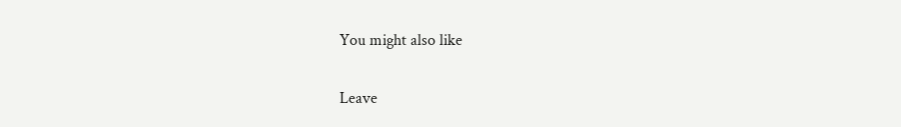You might also like

Leave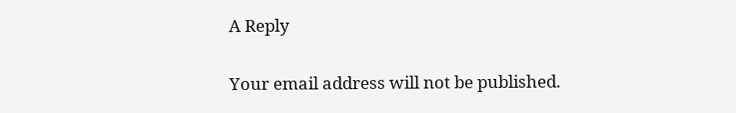A Reply

Your email address will not be published.